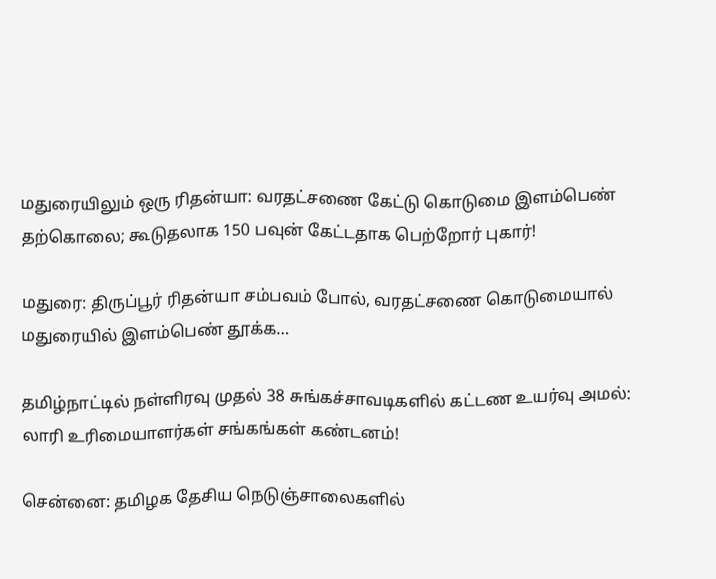மதுரையிலும் ஒரு ரிதன்யா: வரதட்சணை கேட்டு கொடுமை இளம்பெண் தற்கொலை; கூடுதலாக 150 பவுன் கேட்டதாக பெற்றோர் புகார்!

மதுரை: திருப்பூர் ரிதன்யா சம்பவம் போல், வரதட்சணை கொடுமையால் மதுரையில் இளம்பெண் தூக்க…

தமிழ்நாட்டில் நள்ளிரவு முதல் 38 சுங்கச்சாவடிகளில் கட்டண உயர்வு அமல்: லாரி உரிமையாளர்கள் சங்கங்கள் கண்டனம்!

சென்னை: தமிழக தேசிய நெடுஞ்சாலைகளில்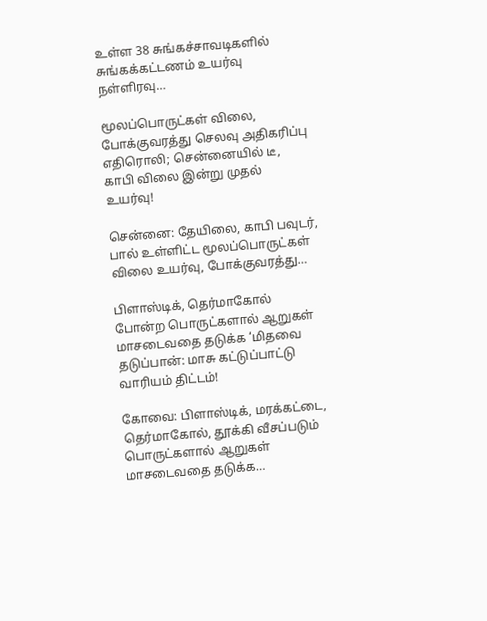உள்ள 38 சுங்கச்சாவடிகளில் சுங்கக்கட்டணம் உயர்வு நள்ளிரவு…

மூலப்பொருட்கள் விலை, போக்குவரத்து செலவு அதிகரிப்பு எதிரொலி; சென்னையில் டீ, காபி விலை இன்று முதல் உயர்வு!

சென்னை: தேயிலை, காபி பவுடர், பால் உள்ளிட்ட மூலப்பொருட்கள் விலை உயர்வு, போக்குவரத்து…

பிளாஸ்டிக், தெர்மாகோல் போன்ற பொருட்களால் ஆறுகள் மாசடைவதை தடுக்க ‘மிதவை தடுப்பான்: மாசு கட்டுப்பாட்டு வாரியம் திட்டம்!

கோவை: பிளாஸ்டிக், மரக்கட்டை, தெர்மாகோல், தூக்கி வீசப்படும் பொருட்களால் ஆறுகள் மாசடைவதை தடுக்க…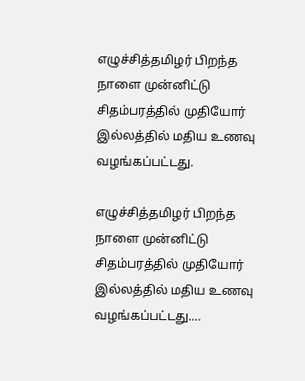எழுச்சித்தமிழர் பிறந்த நாளை முன்னிட்டு சிதம்பரத்தில் முதியோர் இல்லத்தில் மதிய உணவு வழங்கப்பட்டது.

எழுச்சித்தமிழர் பிறந்த நாளை முன்னிட்டு சிதம்பரத்தில் முதியோர் இல்லத்தில் மதிய உணவு வழங்கப்பட்டது.…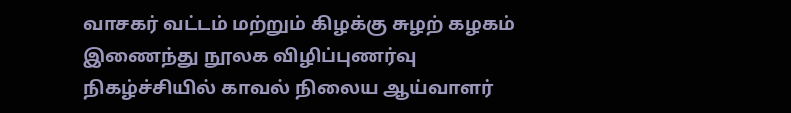வாசகர் வட்டம் மற்றும் கிழக்கு சுழற் கழகம் இணைந்து நூலக விழிப்புணர்வு நிகழ்ச்சியில் காவல் நிலைய ஆய்வாளர்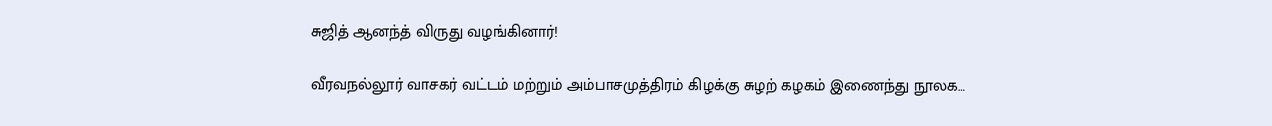சுஜித் ஆனந்த் விருது வழங்கினார்!

வீரவநல்லூர் வாசகர் வட்டம் மற்றும் அம்பாசமுத்திரம் கிழக்கு சுழற் கழகம் இணைந்து நூலக…